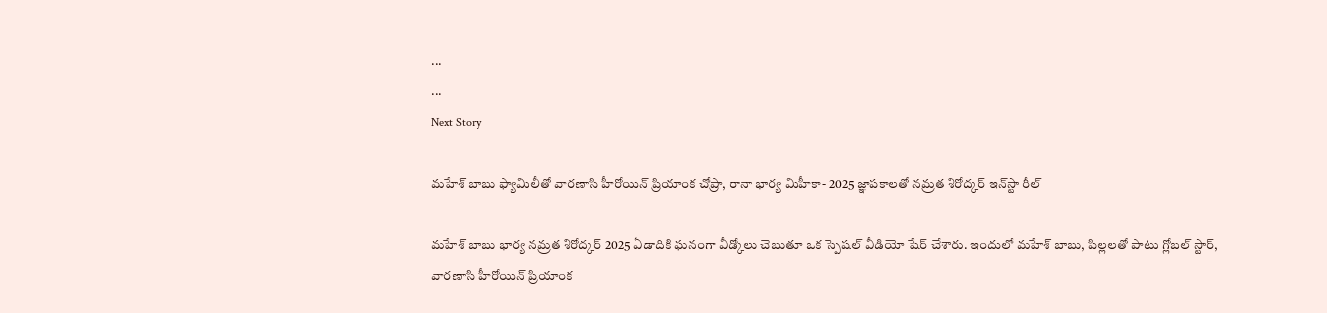...
...
Next Story

మహేశ్ బాబు ఫ్యామిలీతో వారణాసి హీరోయిన్ ప్రియాంక చోప్రా, రానా భార్య మిహీకా- 2025 జ్ఞాపకాలతో నమ్రత శిరోద్కర్ ఇన్‌స్టా రీల్

మహేశ్ బాబు భార్య నమ్రత శిరోద్కర్ 2025 ఏడాదికి ఘనంగా వీడ్కోలు చెబుతూ ఒక స్పెషల్ వీడియో షేర్ చేశారు. ఇందులో మహేశ్ బాబు, పిల్లలతో పాటు గ్లోబల్ స్టార్, వారణాసి హీరోయిన్ ప్రియాంక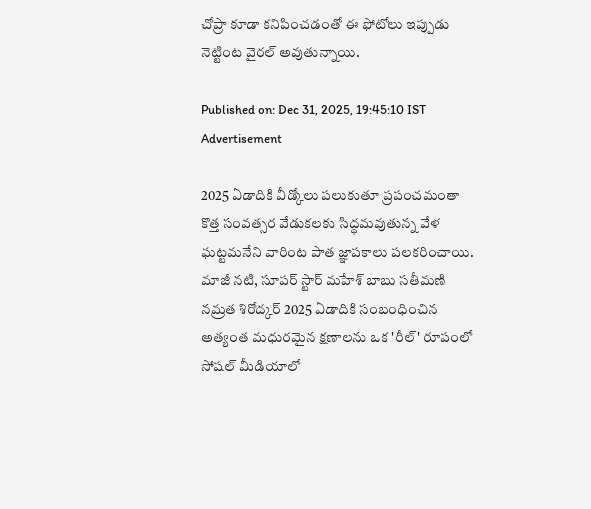చోప్రా కూడా కనిపించడంతో ఈ ఫోటోలు ఇప్పుడు నెట్టింట వైరల్ అవుతున్నాయి.

Published on: Dec 31, 2025, 19:45:10 IST
Advertisement

2025 ఏడాదికి వీడ్కోలు పలుకుతూ ప్రపంచమంతా కొత్త సంవత్సర వేడుకలకు సిద్ధమవుతున్న వేళ ఘట్టమనేని వారింట పాత జ్ఞాపకాలు పలకరించాయి. మాజీ నటి, సూపర్ స్టార్ మహేశ్ బాబు సతీమణి నమ్రత శిరోద్కర్ 2025 ఏడాదికి సంబంధించిన అత్యంత మధురమైన క్షణాలను ఒక 'రీల్' రూపంలో సోషల్ మీడియాలో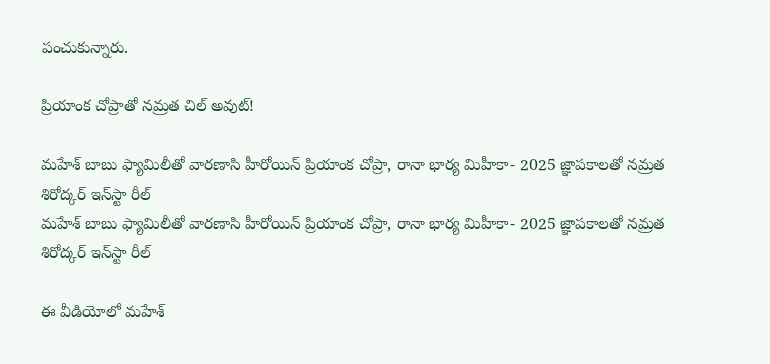పంచుకున్నారు.

ప్రియాంక చోప్రాతో నమ్రత చిల్ అవుట్!

మహేశ్ బాబు ఫ్యామిలీతో వారణాసి హీరోయిన్ ప్రియాంక చోప్రా, రానా భార్య మిహీకా- 2025 జ్ఞాపకాలతో నమ్రత శిరోద్కర్ ఇన్‌స్టా రీల్
మహేశ్ బాబు ఫ్యామిలీతో వారణాసి హీరోయిన్ ప్రియాంక చోప్రా, రానా భార్య మిహీకా- 2025 జ్ఞాపకాలతో నమ్రత శిరోద్కర్ ఇన్‌స్టా రీల్

ఈ వీడియోలో మహేశ్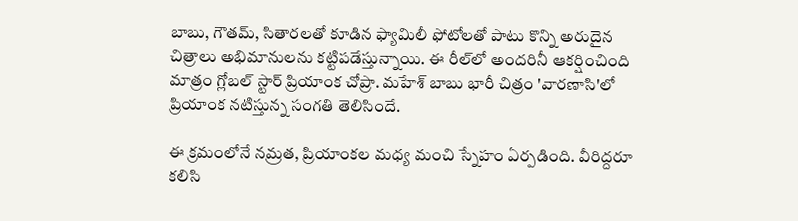బాబు, గౌతమ్, సితారలతో కూడిన ఫ్యామిలీ ఫోటోలతో పాటు కొన్ని అరుదైన చిత్రాలు అభిమానులను కట్టిపడేస్తున్నాయి. ఈ రీల్‌లో అందరినీ ఆకర్షించింది మాత్రం గ్లోబల్ స్టార్ ప్రియాంక చోప్రా. మహేశ్ బాబు భారీ చిత్రం 'వారణాసి'లో ప్రియాంక నటిస్తున్న సంగతి తెలిసిందే.

ఈ క్రమంలోనే నమ్రత, ప్రియాంకల మధ్య మంచి స్నేహం ఏర్పడింది. వీరిద్దరూ కలిసి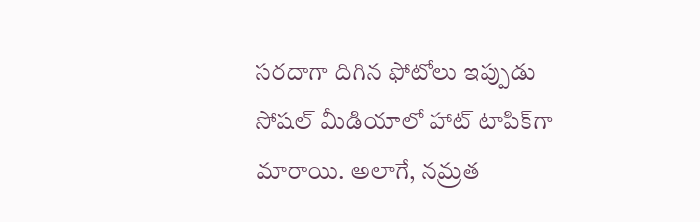సరదాగా దిగిన ఫోటోలు ఇప్పుడు సోషల్ మీడియాలో హాట్ టాపిక్‌గా మారాయి. అలాగే, నమ్రత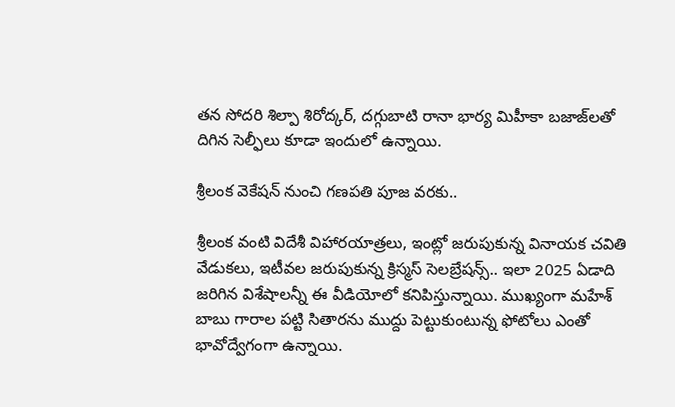తన సోదరి శిల్పా శిరోద్కర్, దగ్గుబాటి రానా భార్య మిహీకా బజాజ్‌లతో దిగిన సెల్ఫీలు కూడా ఇందులో ఉన్నాయి.

శ్రీలంక వెకేషన్ నుంచి గణపతి పూజ వరకు..

శ్రీలంక వంటి విదేశీ విహారయాత్రలు, ఇంట్లో జరుపుకున్న వినాయక చవితి వేడుకలు, ఇటీవల జరుపుకున్న క్రిస్మస్ సెలబ్రేషన్స్.. ఇలా 2025 ఏడాది జరిగిన విశేషాలన్నీ ఈ వీడియోలో కనిపిస్తున్నాయి. ముఖ్యంగా మహేశ్ బాబు గారాల పట్టి సితారను ముద్దు పెట్టుకుంటున్న ఫోటోలు ఎంతో భావోద్వేగంగా ఉన్నాయి.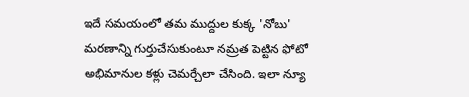ఇదే సమయంలో తమ ముద్దుల కుక్క 'నోబు' మరణాన్ని గుర్తుచేసుకుంటూ నమ్రత పెట్టిన ఫోటో అభిమానుల కళ్లు చెమర్చేలా చేసింది. ఇలా న్యూ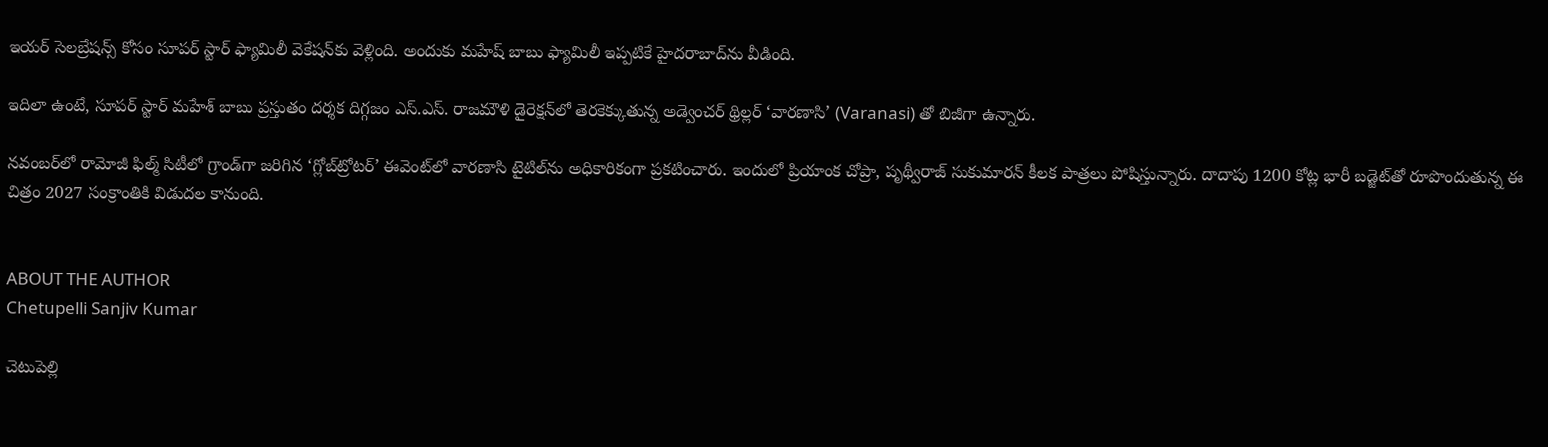ఇయర్ సెలబ్రేషన్స్ కోసం సూపర్ స్టార్ ఫ్యామిలీ వెకేషన్‌కు వెళ్లింది. అందుకు మహేష్ బాబు ఫ్యామిలీ ఇప్పటికే హైదరాబాద్‌ను వీడింది.

ఇదిలా ఉంటే, సూపర్ స్టార్ మహేశ్ బాబు ప్రస్తుతం దర్శక దిగ్గజం ఎస్.ఎస్. రాజమౌళి డైరెక్షన్‌లో తెరకెక్కుతున్న అడ్వెంచర్ థ్రిల్లర్ ‘వారణాసి’ (Varanasi) తో బిజీగా ఉన్నారు.

నవంబర్‌లో రామోజీ ఫిల్మ్ సిటీలో గ్రాండ్‌గా జరిగిన ‘గ్లోబ్‌ట్రోటర్’ ఈవెంట్‌లో వారణాసి టైటిల్‌ను అధికారికంగా ప్రకటించారు. ఇందులో ప్రియాంక చోప్రా, పృథ్వీరాజ్ సుకుమారన్ కీలక పాత్రలు పోషిస్తున్నారు. దాదాపు 1200 కోట్ల భారీ బడ్జెట్‌తో రూపొందుతున్న ఈ చిత్రం 2027 సంక్రాంతికి విడుదల కానుంది.


ABOUT THE AUTHOR
Chetupelli Sanjiv Kumar

చెటుపెల్లి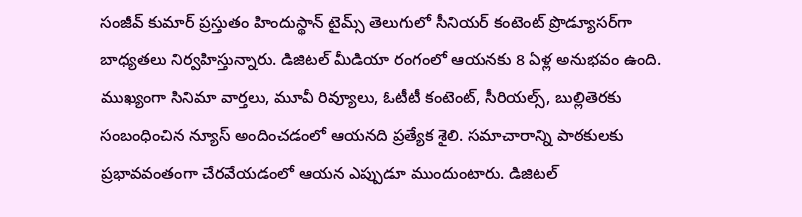సంజీవ్ కుమార్ ప్రస్తుతం హిందుస్థాన్ టైమ్స్ తెలుగులో సీనియర్ కంటెంట్ ప్రొడ్యూసర్‌గా బాధ్యతలు నిర్వహిస్తున్నారు. డిజిటల్ మీడియా రంగంలో ఆయనకు 8 ఏళ్ల అనుభవం ఉంది. ముఖ్యంగా సినిమా వార్తలు, మూవీ రివ్యూలు, ఓటీటీ కంటెంట్, సీరియల్స్, బుల్లితెరకు సంబంధించిన న్యూస్ అందించడంలో ఆయనది ప్రత్యేక శైలి. సమాచారాన్ని పాఠకులకు ప్రభావవంతంగా చేరవేయడంలో ఆయన ఎప్పుడూ ముందుంటారు. డిజిటల్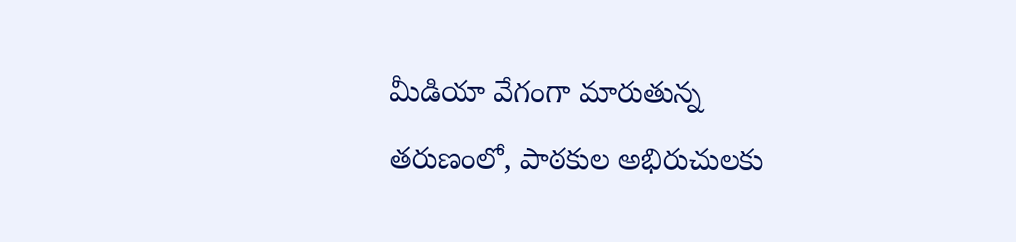మీడియా వేగంగా మారుతున్న తరుణంలో, పాఠకుల అభిరుచులకు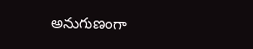అనుగుణంగా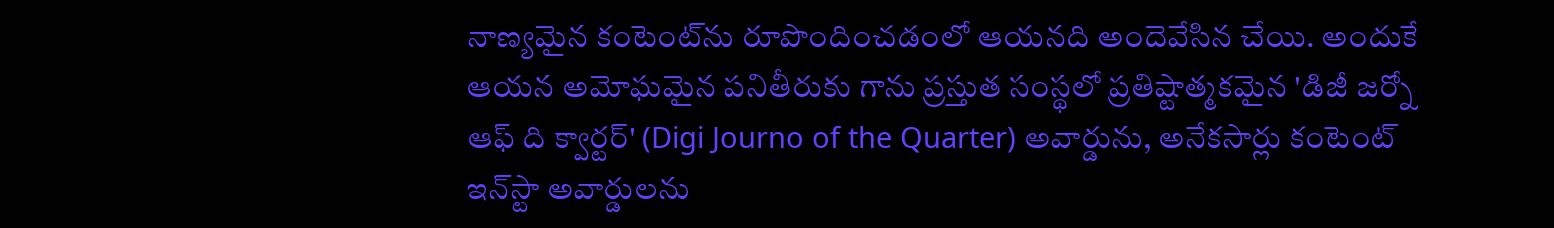నాణ్యమైన కంటెంట్‌ను రూపొందించడంలో ఆయనది అందెవేసిన చేయి. అందుకే ఆయన అమోఘమైన పనితీరుకు గాను ప్రస్తుత సంస్థలో ప్రతిష్టాత్మకమైన 'డిజీ జర్నో ఆఫ్ ది క్వార్టర్' (Digi Journo of the Quarter) అవార్డును, అనేకసార్లు కంటెంట్ ఇన్‌స్టా అవార్డులను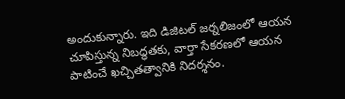అందుకున్నారు. ఇది డిజిటల్ జర్నలిజంలో ఆయన చూపిస్తున్న నిబద్ధతకు, వార్తా సేకరణలో ఆయన పాటించే ఖచ్చితత్వానికి నిదర్శనం.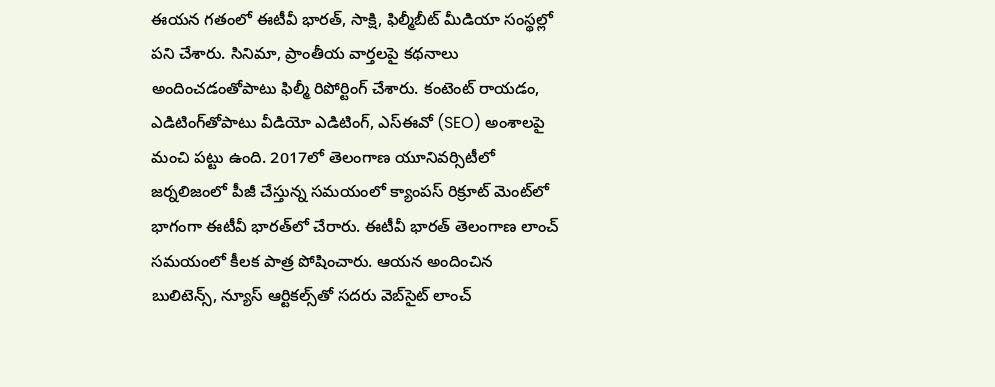ఈయన గతంలో ఈటీవీ భారత్, సాక్షి, ఫిల్మీబీట్ మీడియా సంస్థల్లో పని చేశారు. సినిమా, ప్రాంతీయ వార్తలపై కథనాలు అందించడంతోపాటు ఫిల్మీ రిపోర్టింగ్ చేశారు. కంటెంట్ రాయడం, ఎడిటింగ్‌తోపాటు వీడియో ఎడిటింగ్, ఎస్‌ఈవో (SEO) అంశాలపై మంచి పట్టు ఉంది. 2017లో తెలంగాణ యూనివర్సిటీలో జర్నలిజంలో పీజీ చేస్తున్న సమయంలో క్యాంపస్ రిక్రూట్ మెంట్‌లో భాగంగా ఈటీవీ భారత్‌లో చేరారు. ఈటీవీ భారత్ తెలంగాణ లాంచ్ సమయంలో కీలక పాత్ర పోషించారు. ఆయన అందించిన బులిటెన్స్, న్యూస్ ఆర్టికల్స్‌తో సదరు వెబ్‌సైట్ లాంచ్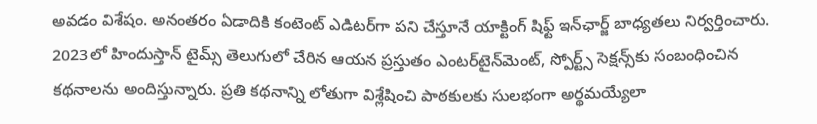అవడం విశేషం. అనంతరం ఏడాదికి కంటెంట్ ఎడిటర్‌గా పని చేస్తూనే యాక్టింగ్ షిఫ్ట్ ఇన్‌ఛార్జ్ బాధ్యతలు నిర్వర్తించారు. 2023లో హిందుస్తాన్ టైమ్స్ తెలుగులో చేరిన ఆయన ప్రస్తుతం ఎంటర్‌టైన్‌మెంట్, స్పోర్ట్స్ సెక్షన్స్‌కు సంబంధించిన కథనాలను అందిస్తున్నారు. ప్రతి కథనాన్ని లోతుగా విశ్లేషించి పాఠకులకు సులభంగా అర్థమయ్యేలా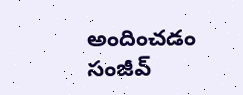అందించడం సంజీవ్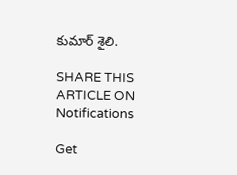కుమార్ శైలి.

SHARE THIS ARTICLE ON
Notifications

Get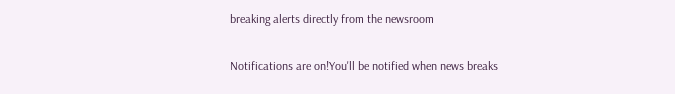breaking alerts directly from the newsroom

Notifications are on!You'll be notified when news breaks